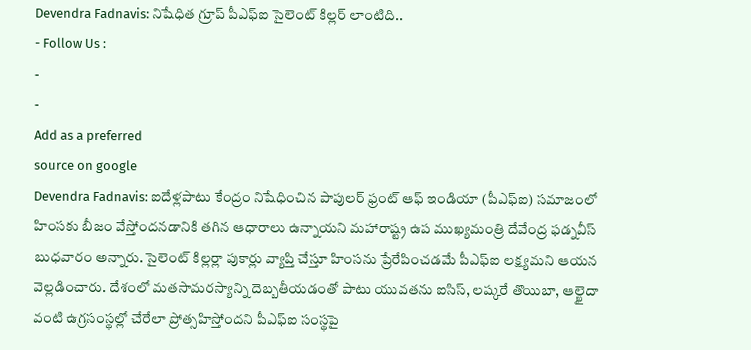Devendra Fadnavis: నిషేధిత గ్రూప్ పీఎఫ్ఐ సైలెంట్ కిల్లర్ లాంటిది..
- Follow Us :
-
-
Add as a preferred
source on google
Devendra Fadnavis: ఐదేళ్లపాటు కేంద్రం నిషేధించిన పాపులర్ ఫ్రంట్ ఆఫ్ ఇండియా (పీఎఫ్ఐ) సమాజంలో హింసకు బీజం వేస్తోందనడానికి తగిన ఆధారాలు ఉన్నాయని మహారాష్ట్ర ఉప ముఖ్యమంత్రి దేవేంద్ర ఫడ్నవీస్ బుధవారం అన్నారు. సైలెంట్ కిల్లర్లా పుకార్లు వ్యాప్తి చేస్తూ హింసను ప్రేరేపించడమే పీఎఫ్ఐ లక్ష్యమని ఆయన వెల్లడించారు. దేశంలో మతసామరస్యాన్ని దెబ్బతీయడంతో పాటు యువతను ఐసిస్, లష్కరే తొయిబా, ఆల్ఖైదా వంటి ఉగ్రసంస్థల్లో చేరేలా ప్రోత్సహిస్తోందని పీఎఫ్ఐ సంస్థపై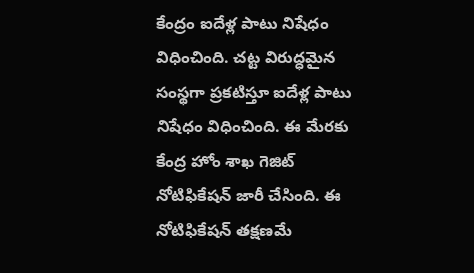కేంద్రం ఐదేళ్ల పాటు నిషేధం విధించింది. చట్ట విరుద్ధమైన సంస్థగా ప్రకటిస్తూ ఐదేళ్ల పాటు నిషేధం విధించింది. ఈ మేరకు కేంద్ర హోం శాఖ గెజిట్ నోటిఫికేషన్ జారీ చేసింది. ఈ నోటిఫికేషన్ తక్షణమే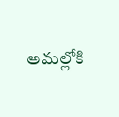అమల్లోకి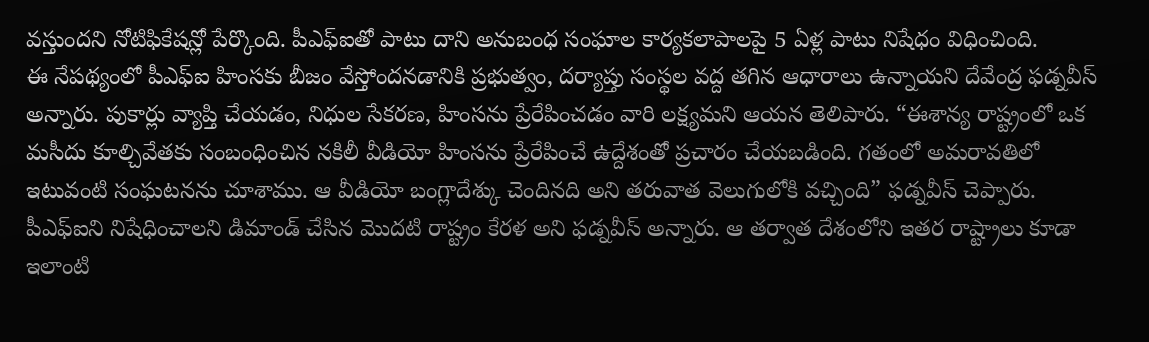వస్తుందని నోటిఫికేషన్లో పేర్కొంది. పీఎఫ్ఐతో పాటు దాని అనుబంధ సంఘాల కార్యకలాపాలపై 5 ఏళ్ల పాటు నిషేధం విధించింది.
ఈ నేపథ్యంలో పీఎఫ్ఐ హింసకు బీజం వేస్తోందనడానికి ప్రభుత్వం, దర్యాప్తు సంస్థల వద్ద తగిన ఆధారాలు ఉన్నాయని దేవేంద్ర ఫడ్నవీస్ అన్నారు. పుకార్లు వ్యాప్తి చేయడం, నిధుల సేకరణ, హింసను ప్రేరేపించడం వారి లక్ష్యమని ఆయన తెలిపారు. “ఈశాన్య రాష్ట్రంలో ఒక మసీదు కూల్చివేతకు సంబంధించిన నకిలీ వీడియో హింసను ప్రేరేపించే ఉద్దేశంతో ప్రచారం చేయబడింది. గతంలో అమరావతిలో ఇటువంటి సంఘటనను చూశాము. ఆ వీడియో బంగ్లాదేశ్కు చెందినది అని తరువాత వెలుగులోకి వచ్చింది” ఫడ్నవీస్ చెప్పారు. పీఎఫ్ఐని నిషేధించాలని డిమాండ్ చేసిన మొదటి రాష్ట్రం కేరళ అని ఫడ్నవీస్ అన్నారు. ఆ తర్వాత దేశంలోని ఇతర రాష్ట్రాలు కూడా ఇలాంటి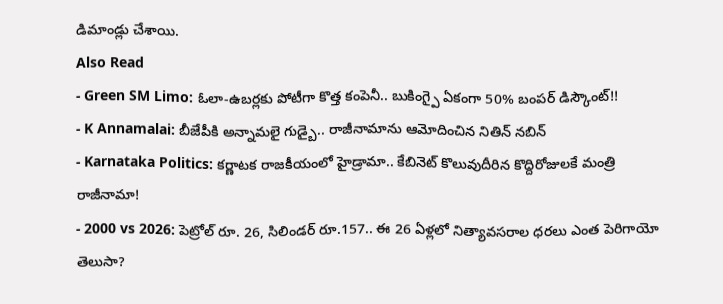డిమాండ్లు చేశాయి.
Also Read
- Green SM Limo: ఓలా-ఉబర్లకు పోటీగా కొత్త కంపెనీ.. బుకింగ్పై ఏకంగా 50% బంపర్ డిస్కౌంట్!!
- K Annamalai: బీజేపీకి అన్నామలై గుడ్బై.. రాజీనామాను ఆమోదించిన నితిన్ నబిన్
- Karnataka Politics: కర్ణాటక రాజకీయంలో హైడ్రామా.. కేబినెట్ కొలువుదీరిన కొద్దిరోజులకే మంత్రి రాజీనామా!
- 2000 vs 2026: పెట్రోల్ రూ. 26, సిలిండర్ రూ.157.. ఈ 26 ఏళ్లలో నిత్యావసరాల ధరలు ఎంత పెరిగాయో తెలుసా?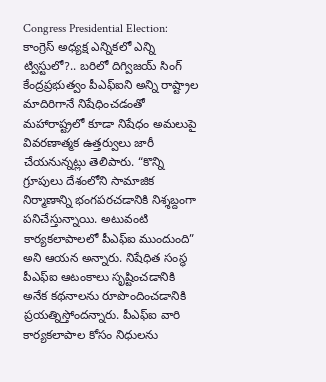Congress Presidential Election: కాంగ్రెస్ అధ్యక్ష ఎన్నికలో ఎన్ని ట్విస్టులో?.. బరిలో దిగ్విజయ్ సింగ్
కేంద్రప్రభుత్వం పీఎఫ్ఐని అన్ని రాష్ట్రాల మాదిరిగానే నిషేధించడంతో మహారాష్ట్రలో కూడా నిషేధం అమలుపై వివరణాత్మక ఉత్తర్వులు జారీ చేయనున్నట్లు తెలిపారు. “కొన్ని గ్రూపులు దేశంలోని సామాజిక నిర్మాణాన్ని భంగపరచడానికి నిశ్శబ్దంగా పనిచేస్తున్నాయి. అటువంటి కార్యకలాపాలలో పీఎఫ్ఐ ముందుంది” అని ఆయన అన్నారు. నిషేధిత సంస్థ పీఎఫ్ఐ ఆటంకాలు సృష్టించడానికి అనేక కథనాలను రూపొందించడానికి ప్రయత్నిస్తోందన్నారు. పీఎఫ్ఐ వారి కార్యకలాపాల కోసం నిధులను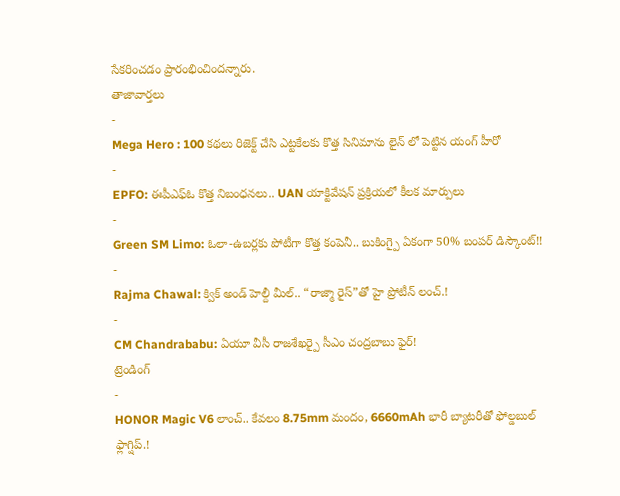సేకరించడం ప్రారంభించిందన్నారు.
తాజావార్తలు
-
Mega Hero : 100 కథలు రిజెక్ట్ చేసి ఎట్టకేలకు కొత్త సినిమాను లైన్ లో పెట్టిన యంగ్ హీరో
-
EPFO: ఈపీఎఫ్ఓ కొత్త నిబంధనలు.. UAN యాక్టివేషన్ ప్రక్రియలో కీలక మార్పులు
-
Green SM Limo: ఓలా-ఉబర్లకు పోటీగా కొత్త కంపెనీ.. బుకింగ్పై ఏకంగా 50% బంపర్ డిస్కౌంట్!!
-
Rajma Chawal: క్విక్ అండ్ హెల్దీ మీల్.. “రాజ్మా రైస్”తో హై ప్రోటీన్ లంచ్.!
-
CM Chandrababu: ఏయూ వీసీ రాజశేఖర్పై సీఎం చంద్రబాబు ఫైర్!
ట్రెండింగ్
-
HONOR Magic V6 లాంచ్.. కేవలం 8.75mm మందం, 6660mAh భారీ బ్యాటరీతో ఫోల్డబుల్ ఫ్లాగ్షిప్.!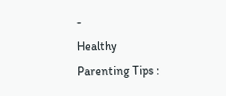-
Healthy Parenting Tips :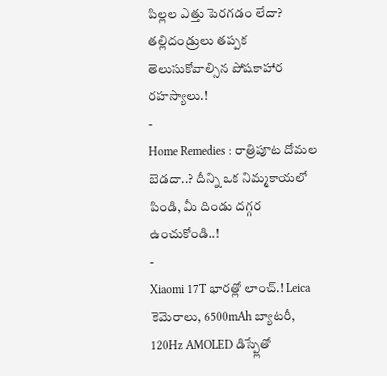పిల్లల ఎత్తు పెరగడం లేదా? తల్లిదండ్రులు తప్పక తెలుసుకోవాల్సిన పోషకాహార రహస్యాలు.!
-
Home Remedies : రాత్రిపూట దోమల బెడదా..? దీన్ని ఒక నిమ్మకాయలో పిండి, మీ దిండు దగ్గర ఉంచుకోండి..!
-
Xiaomi 17T భారత్లో లాంచ్.! Leica కెమెరాలు, 6500mAh బ్యాటరీ, 120Hz AMOLED డిస్ప్లేతో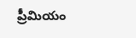ప్రీమియం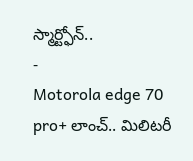స్మార్ట్ఫోన్..
-
Motorola edge 70 pro+ లాంచ్.. మిలిటరీ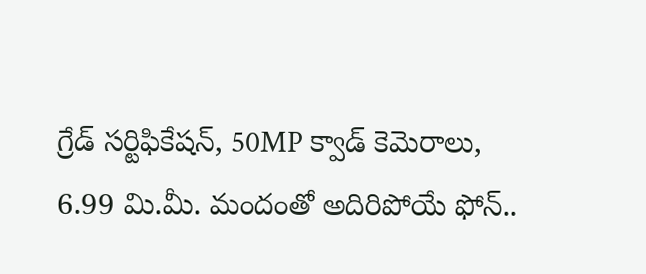గ్రేడ్ సర్టిఫికేషన్, 50MP క్వాడ్ కెమెరాలు, 6.99 మి.మీ. మందంతో అదిరిపోయే ఫోన్..